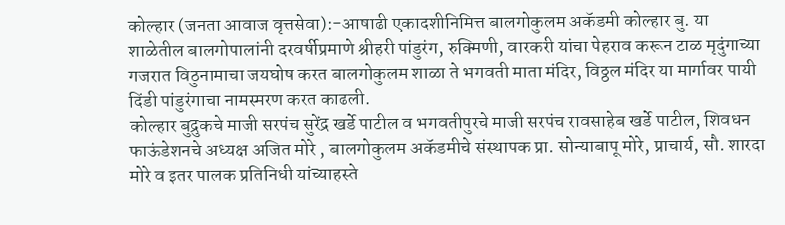कोल्हार (जनता आवाज वृत्तसेवा):-आषाढी एकादशीनिमित्त बालगोकुलम अकॅडमी कोल्हार बु. या शाळेतील बालगोपालांनी दरवर्षीप्रमाणे श्रीहरी पांडुरंग, रुक्मिणी, वारकरी यांचा पेहराव करून टाळ मृदुंगाच्या गजरात विठुनामाचा जयघोष करत बालगोकुलम शाळा ते भगवती माता मंदिर, विठ्ठल मंदिर या मार्गावर पायी दिंडी पांडुरंगाचा नामस्मरण करत काढली.
कोल्हार बुद्रुकचे माजी सरपंच सुरेंद्र खर्डे पाटील व भगवतीपुरचे माजी सरपंच रावसाहेब खर्डे पाटील, शिवधन फाऊंडेशनचे अध्यक्ष अजित मोरे , बालगोकुलम अकॅडमीचे संस्थापक प्रा. सोन्याबापू मोरे, प्राचार्य, सौ. शारदा मोरे व इतर पालक प्रतिनिधी यांच्याहस्ते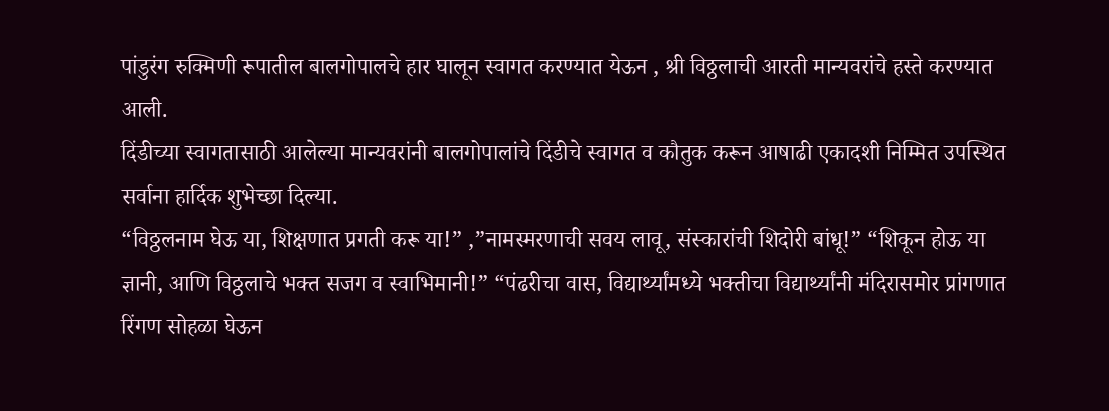पांडुरंग रुक्मिणी रूपातील बालगोपालचे हार घालून स्वागत करण्यात येऊन , श्री विठ्ठलाची आरती मान्यवरांचे हस्ते करण्यात आली.
दिंडीच्या स्वागतासाठी आलेल्या मान्यवरांनी बालगोपालांचे दिंडीचे स्वागत व कौतुक करून आषाढी एकादशी निम्मित उपस्थित सर्वाना हार्दिक शुभेच्छा दिल्या.
“विठ्ठलनाम घेऊ या, शिक्षणात प्रगती करू या!” ,”नामस्मरणाची सवय लावू, संस्कारांची शिदोरी बांधू!” “शिकून होऊ या ज्ञानी, आणि विठ्ठलाचे भक्त सजग व स्वाभिमानी!” “पंढरीचा वास, विद्यार्थ्यांमध्ये भक्तीचा विद्यार्थ्यांनी मंदिरासमोर प्रांगणात रिंगण सोहळा घेऊन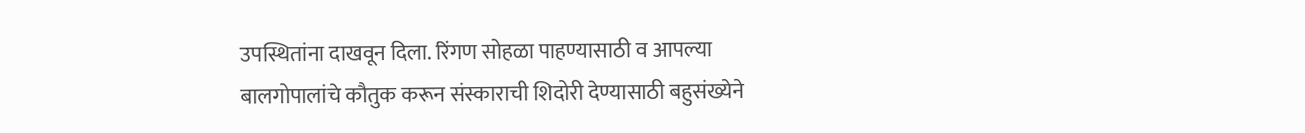उपस्थितांना दाखवून दिला. रिंगण सोहळा पाहण्यासाठी व आपल्या बालगोपालांचे कौतुक करून संस्काराची शिदोरी देण्यासाठी बहुसंख्येने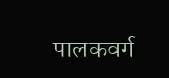पालकवर्ग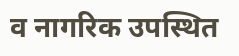व नागरिक उपस्थित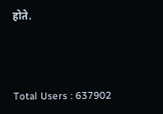होते.




Total Users : 637902